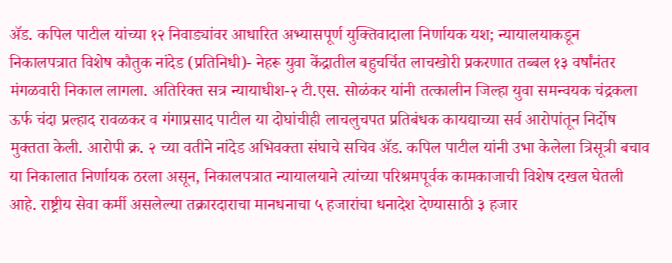ॲड. कपिल पाटील यांच्या १२ निवाड्यांवर आधारित अभ्यासपूर्ण युक्तिवादाला निर्णायक यश; न्यायालयाकडून निकालपत्रात विशेष कौतुक नांदेड (प्रतिनिधी)- नेहरू युवा केंद्रातील बहुचर्चित लाचखोरी प्रकरणात तब्बल १३ वर्षांनंतर मंगळवारी निकाल लागला. अतिरिक्त सत्र न्यायाधीश-२ टी.एस. सोळंकर यांनी तत्कालीन जिल्हा युवा समन्वयक चंद्रकला ऊर्फ चंदा प्रल्हाद रावळकर व गंगाप्रसाद पाटील या दोघांचीही लाचलुचपत प्रतिबंधक कायद्याच्या सर्व आरोपांतून निर्दोष मुक्तता केली. आरोपी क्र. २ च्या वतीने नांदेड अभिवक्ता संघाचे सचिव ॲड. कपिल पाटील यांनी उभा केलेला त्रिसूत्री बचाव या निकालात निर्णायक ठरला असून, निकालपत्रात न्यायालयाने त्यांच्या परिश्रमपूर्वक कामकाजाची विशेष दखल घेतली आहे. राष्ट्रीय सेवा कर्मी असलेल्या तक्रारदाराचा मानधनाचा ५ हजारांचा धनादेश देण्यासाठी ३ हजार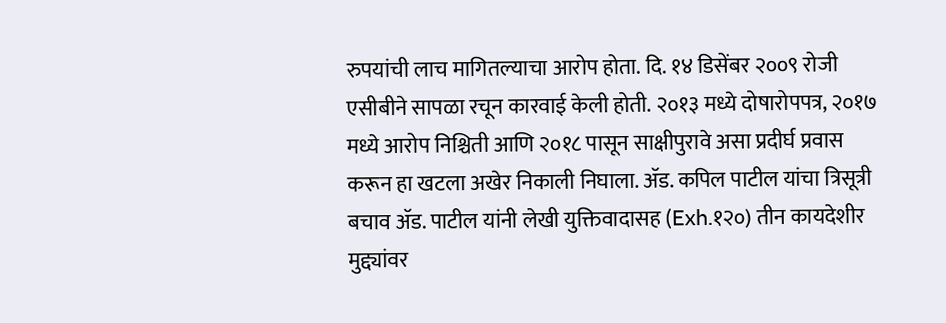रुपयांची लाच मागितल्याचा आरोप होता. दि. १४ डिसेंबर २००९ रोजी एसीबीने सापळा रचून कारवाई केली होती. २०१३ मध्ये दोषारोपपत्र, २०१७ मध्ये आरोप निश्चिती आणि २०१८ पासून साक्षीपुरावे असा प्रदीर्घ प्रवास करून हा खटला अखेर निकाली निघाला. ॲड. कपिल पाटील यांचा त्रिसूत्री बचाव ॲड. पाटील यांनी लेखी युक्तिवादासह (Exh.१२०) तीन कायदेशीर मुद्द्यांवर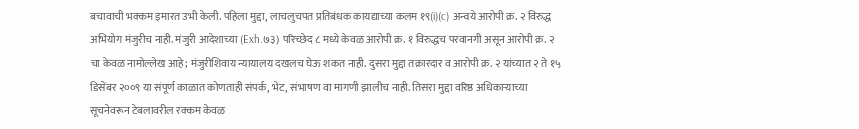बचावाची भक्कम इमारत उभी केली. पहिला मुद्दा, लाचलुचपत प्रतिबंधक कायद्याच्या कलम १९(i)(c) अन्वये आरोपी क्र. २ विरुद्ध अभियोग मंजुरीच नाही. मंजुरी आदेशाच्या (Exh.७३) परिच्छेद ८ मध्ये केवळ आरोपी क्र. १ विरुद्धच परवानगी असून आरोपी क्र. २ चा केवळ नामोल्लेख आहे; मंजुरीशिवाय न्यायालय दखलच घेऊ शकत नाही. दुसरा मुद्दा तक्रारदार व आरोपी क्र. २ यांच्यात २ ते १५ डिसेंबर २००९ या संपूर्ण काळात कोणताही संपर्क, भेट, संभाषण वा मागणी झालीच नाही. तिसरा मुद्दा वरिष्ठ अधिकाऱ्याच्या सूचनेवरून टेबलावरील रक्कम केवळ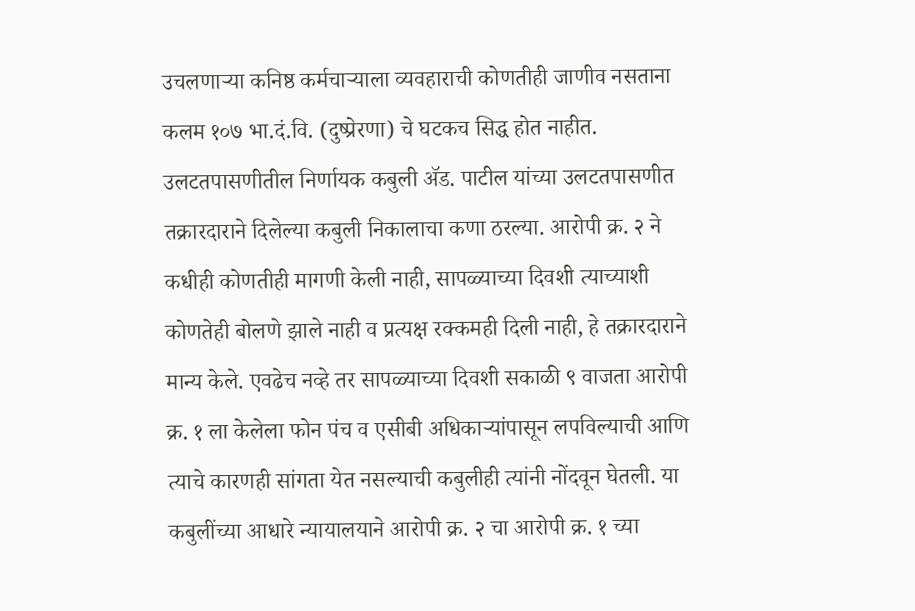उचलणाऱ्या कनिष्ठ कर्मचाऱ्याला व्यवहाराची कोणतीही जाणीव नसताना कलम १०७ भा.दं.वि. (दुष्प्रेरणा) चे घटकच सिद्ध होत नाहीत. उलटतपासणीतील निर्णायक कबुली ॲड. पाटील यांच्या उलटतपासणीत तक्रारदाराने दिलेल्या कबुली निकालाचा कणा ठरल्या. आरोपी क्र. २ ने कधीही कोणतीही मागणी केली नाही, सापळ्याच्या दिवशी त्याच्याशी कोणतेही बोलणे झाले नाही व प्रत्यक्ष रक्कमही दिली नाही, हे तक्रारदाराने मान्य केले. एवढेच नव्हे तर सापळ्याच्या दिवशी सकाळी ९ वाजता आरोपी क्र. १ ला केलेला फोन पंच व एसीबी अधिकाऱ्यांपासून लपविल्याची आणि त्याचे कारणही सांगता येत नसल्याची कबुलीही त्यांनी नोंदवून घेतली. या कबुलींच्या आधारे न्यायालयाने आरोपी क्र. २ चा आरोपी क्र. १ च्या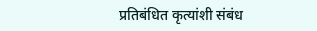प्रतिबंधित कृत्यांशी संबंध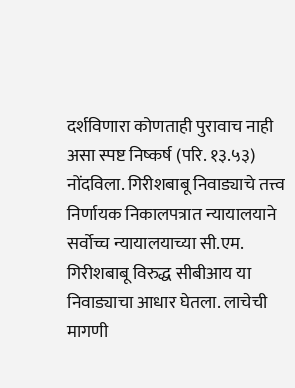दर्शविणारा कोणताही पुरावाच नाही असा स्पष्ट निष्कर्ष (परि. १३.५३) नोंदविला. गिरीशबाबू निवाड्याचे तत्त्व निर्णायक निकालपत्रात न्यायालयाने सर्वोच्च न्यायालयाच्या सी.एम. गिरीशबाबू विरुद्ध सीबीआय या निवाड्याचा आधार घेतला. लाचेची मागणी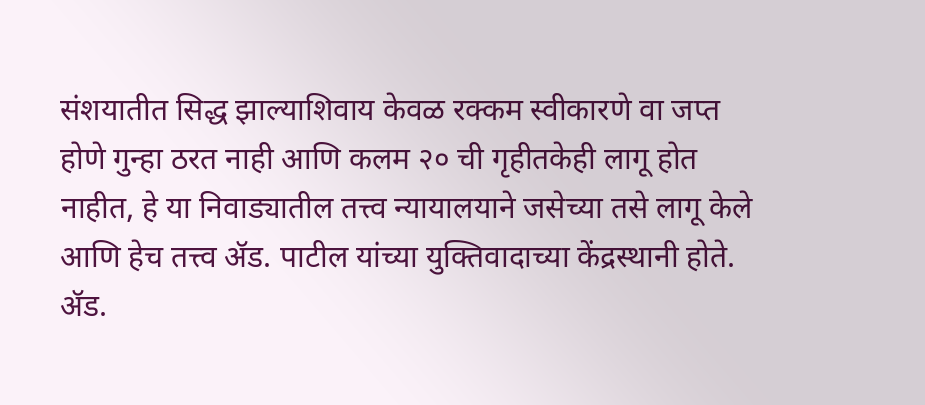संशयातीत सिद्ध झाल्याशिवाय केवळ रक्कम स्वीकारणे वा जप्त होणे गुन्हा ठरत नाही आणि कलम २० ची गृहीतकेही लागू होत नाहीत, हे या निवाड्यातील तत्त्व न्यायालयाने जसेच्या तसे लागू केले आणि हेच तत्त्व ॲड. पाटील यांच्या युक्तिवादाच्या केंद्रस्थानी होते. ॲड.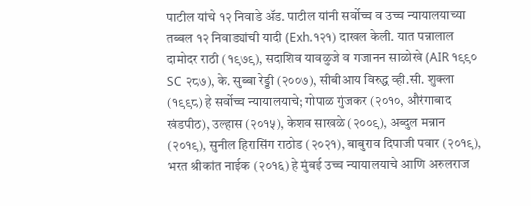पाटील यांचे १२ निवाडे ॲड. पाटील यांनी सर्वोच्च व उच्च न्यायालयाच्या तब्बल १२ निवाड्यांची यादी (Exh.१२१) दाखल केली. यात पन्नालाल दामोदर राठी (१९७९), सदाशिव यावळुजे व गजानन साळोखे (AIR १९९० SC २८७), के. सुब्बा रेड्डी (२००७), सीबीआय विरुद्ध व्ही.सी. शुक्ला (१९९८) हे सर्वोच्च न्यायालयाचे; गोपाळ गुंजकर (२०१०, औरंगाबाद खंडपीठ), उल्हास (२०१५), केशव साखळे (२००९), अब्दुल मन्नान (२०१९), सुनील हिरासिंग राठोड (२०२१), बाबुराव दिपाजी पवार (२०१९), भरत श्रीकांत नाईक (२०१६) हे मुंबई उच्च न्यायालयाचे आणि अरुलराज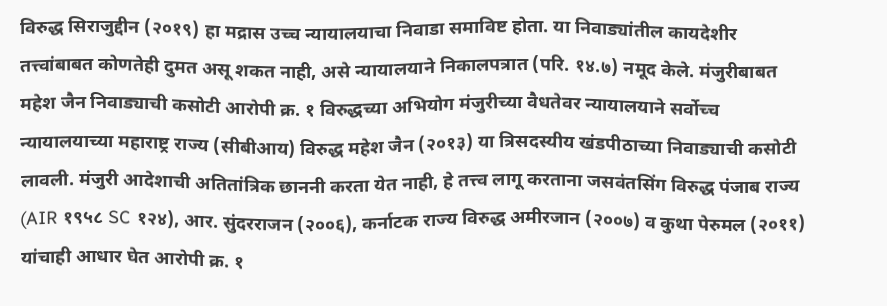विरुद्ध सिराजुद्दीन (२०१९) हा मद्रास उच्च न्यायालयाचा निवाडा समाविष्ट होता. या निवाड्यांतील कायदेशीर तत्त्वांबाबत कोणतेही दुमत असू शकत नाही, असे न्यायालयाने निकालपत्रात (परि. १४.७) नमूद केले. मंजुरीबाबत महेश जैन निवाड्याची कसोटी आरोपी क्र. १ विरुद्धच्या अभियोग मंजुरीच्या वैधतेवर न्यायालयाने सर्वोच्च न्यायालयाच्या महाराष्ट्र राज्य (सीबीआय) विरुद्ध महेश जैन (२०१३) या त्रिसदस्यीय खंडपीठाच्या निवाड्याची कसोटी लावली. मंजुरी आदेशाची अतितांत्रिक छाननी करता येत नाही, हे तत्त्व लागू करताना जसवंतसिंग विरुद्ध पंजाब राज्य (AIR १९५८ SC १२४), आर. सुंदरराजन (२००६), कर्नाटक राज्य विरुद्ध अमीरजान (२००७) व कुथा पेरुमल (२०११) यांचाही आधार घेत आरोपी क्र. १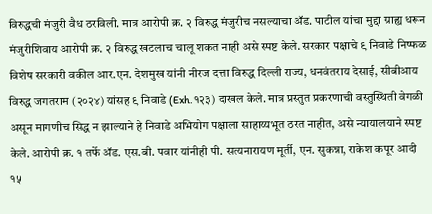विरुद्धची मंजुरी वैध ठरविली. मात्र आरोपी क्र. २ विरुद्ध मंजुरीच नसल्याचा ॲड. पाटील यांचा मुद्दा ग्राह्य धरून मंजुरीशिवाय आरोपी क्र. २ विरुद्ध खटलाच चालू शकत नाही असे स्पष्ट केले. सरकार पक्षाचे ९ निवाडे निष्फळ विशेष सरकारी वकील आर.एन. देशमुख यांनी नीरज दत्ता विरुद्ध दिल्ली राज्य, धनवंतराय देसाई, सीबीआय विरुद्ध जगतराम (२०२४) यांसह ९ निवाडे (Exh.१२३) दाखल केले. मात्र प्रस्तुत प्रकरणाची वस्तुस्थिती वेगळी असून मागणीच सिद्ध न झाल्याने हे निवाडे अभियोग पक्षाला साहाय्यभूत ठरत नाहीत, असे न्यायालयाने स्पष्ट केले. आरोपी क्र. १ तर्फे ॲड. एस.बी. पवार यांनीही पी. सत्यनारायण मूर्ती, एन. सुकन्ना, राकेश कपूर आदी १५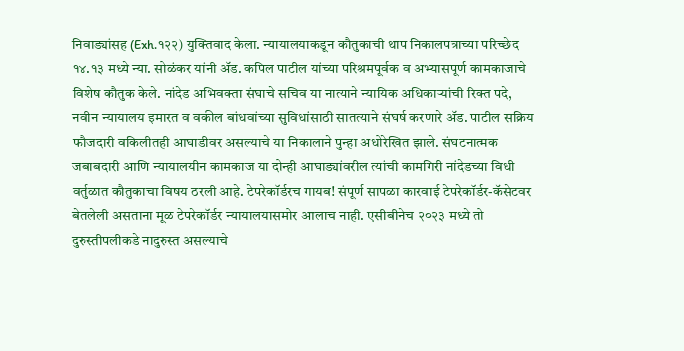निवाड्यांसह (Exh.१२२) युक्तिवाद केला. न्यायालयाकडून कौतुकाची थाप निकालपत्राच्या परिच्छेद १४.१३ मध्ये न्या. सोळंकर यांनी ॲड. कपिल पाटील यांच्या परिश्रमपूर्वक व अभ्यासपूर्ण कामकाजाचे विशेष कौतुक केले. नांदेड अभिवक्ता संघाचे सचिव या नात्याने न्यायिक अधिकाऱ्यांची रिक्त पदे, नवीन न्यायालय इमारत व वकील बांधवांच्या सुविधांसाठी सातत्याने संघर्ष करणारे ॲड. पाटील सक्रिय फौजदारी वकिलीतही आघाडीवर असल्याचे या निकालाने पुन्हा अधोरेखित झाले. संघटनात्मक जबाबदारी आणि न्यायालयीन कामकाज या दोन्ही आघाड्यांवरील त्यांची कामगिरी नांदेडच्या विधी वर्तुळात कौतुकाचा विषय ठरली आहे. टेपरेकॉर्डरच गायब! संपूर्ण सापळा कारवाई टेपरेकॉर्डर-कॅसेटवर बेतलेली असताना मूळ टेपरेकॉर्डर न्यायालयासमोर आलाच नाही. एसीबीनेच २०२३ मध्ये तो दुरुस्तीपलीकडे नादुरुस्त असल्याचे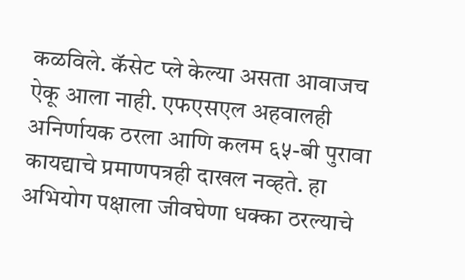कळविले. कॅसेट प्ले केल्या असता आवाजच ऐकू आला नाही. एफएसएल अहवालही अनिर्णायक ठरला आणि कलम ६५-बी पुरावा कायद्याचे प्रमाणपत्रही दाखल नव्हते. हा अभियोग पक्षाला जीवघेणा धक्का ठरल्याचे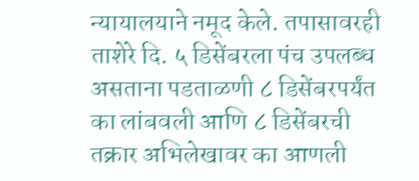न्यायालयाने नमूद केले. तपासावरही ताशेरे दि. ५ डिसेंबरला पंच उपलब्ध असताना पडताळणी ८ डिसेंबरपर्यंत का लांबवली आणि ८ डिसेंबरची तक्रार अभिलेखावर का आणली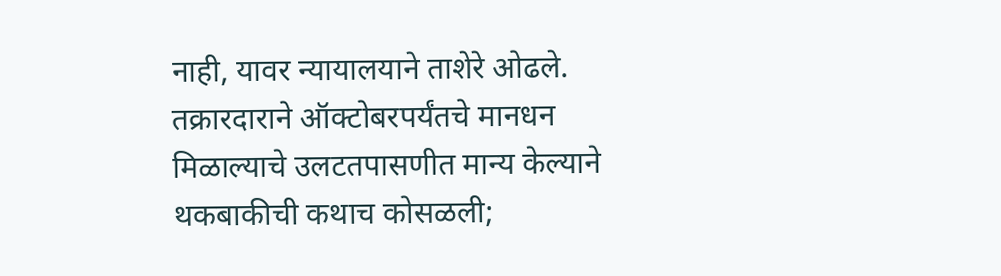नाही, यावर न्यायालयाने ताशेरे ओढले. तक्रारदाराने ऑक्टोबरपर्यंतचे मानधन मिळाल्याचे उलटतपासणीत मान्य केल्याने थकबाकीची कथाच कोसळली;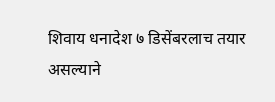शिवाय धनादेश ७ डिसेंबरलाच तयार असल्याने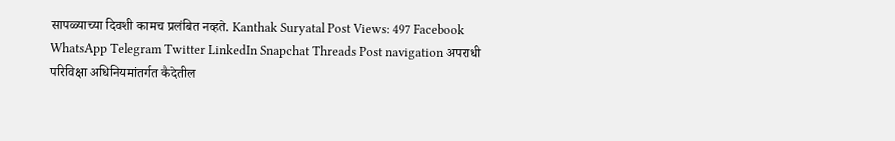सापळ्याच्या दिवशी कामच प्रलंबित नव्हते. Kanthak Suryatal Post Views: 497 Facebook WhatsApp Telegram Twitter LinkedIn Snapchat Threads Post navigation अपराधी परिविक्षा अधिनियमांतर्गत कैदेतील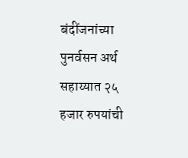बंदींजनांच्या पुनर्वसन अर्थ सहाय्यात २५ हजार रुपयांची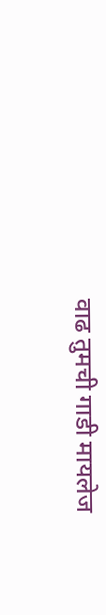वाढ तुमची गाडी मायलेज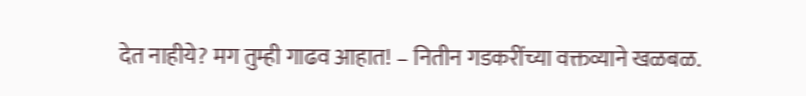देत नाहीये? मग तुम्ही गाढव आहात! – नितीन गडकरींच्या वक्तव्याने खळबळ.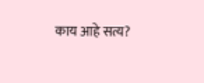काय आहे सत्य?